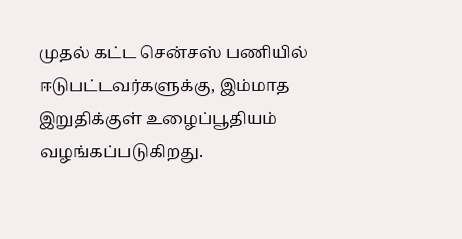முதல் கட்ட சென்சஸ் பணியில் ஈடுபட்டவர்களுக்கு, இம்மாத இறுதிக்குள் உழைப்பூதியம் வழங்கப்படுகிறது.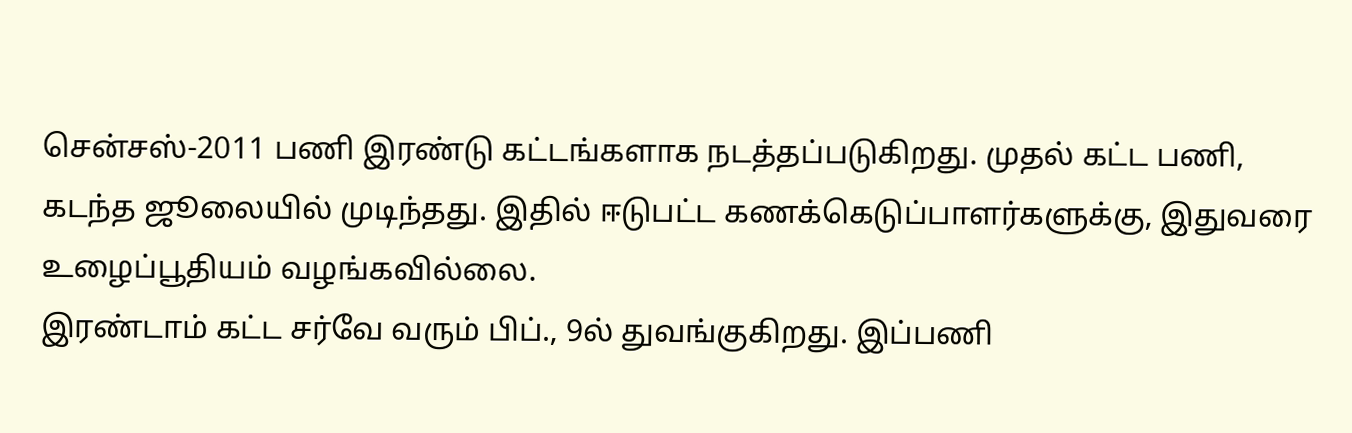சென்சஸ்-2011 பணி இரண்டு கட்டங்களாக நடத்தப்படுகிறது. முதல் கட்ட பணி, கடந்த ஜூலையில் முடிந்தது. இதில் ஈடுபட்ட கணக்கெடுப்பாளர்களுக்கு, இதுவரை உழைப்பூதியம் வழங்கவில்லை.
இரண்டாம் கட்ட சர்வே வரும் பிப்., 9ல் துவங்குகிறது. இப்பணி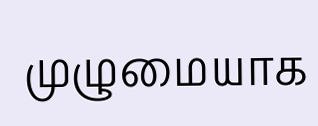முழுமையாக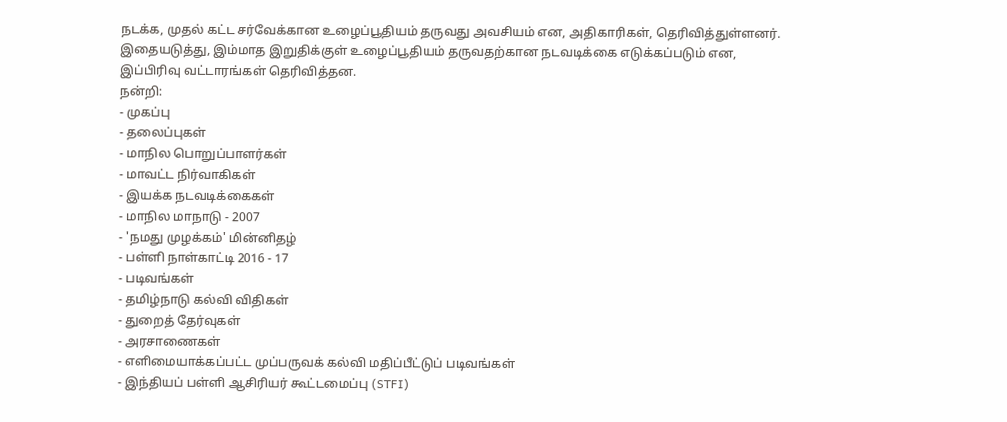நடக்க, முதல் கட்ட சர்வேக்கான உழைப்பூதியம் தருவது அவசியம் என, அதிகாரிகள், தெரிவித்துள்ளனர். இதையடுத்து, இம்மாத இறுதிக்குள் உழைப்பூதியம் தருவதற்கான நடவடிக்கை எடுக்கப்படும் என, இப்பிரிவு வட்டாரங்கள் தெரிவித்தன.
நன்றி:
- முகப்பு
- தலைப்புகள்
- மாநில பொறுப்பாளர்கள்
- மாவட்ட நிர்வாகிகள்
- இயக்க நடவடிக்கைகள்
- மாநில மாநாடு - 2007
- 'நமது முழக்கம்' மின்னிதழ்
- பள்ளி நாள்காட்டி 2016 - 17
- படிவங்கள்
- தமிழ்நாடு கல்வி விதிகள்
- துறைத் தேர்வுகள்
- அரசாணைகள்
- எளிமையாக்கப்பட்ட முப்பருவக் கல்வி மதிப்பீட்டுப் படிவங்கள்
- இந்தியப் பள்ளி ஆசிரியர் கூட்டமைப்பு (STFI)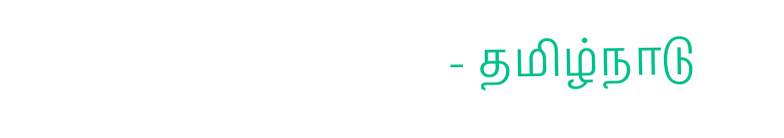- தமிழ்நாடு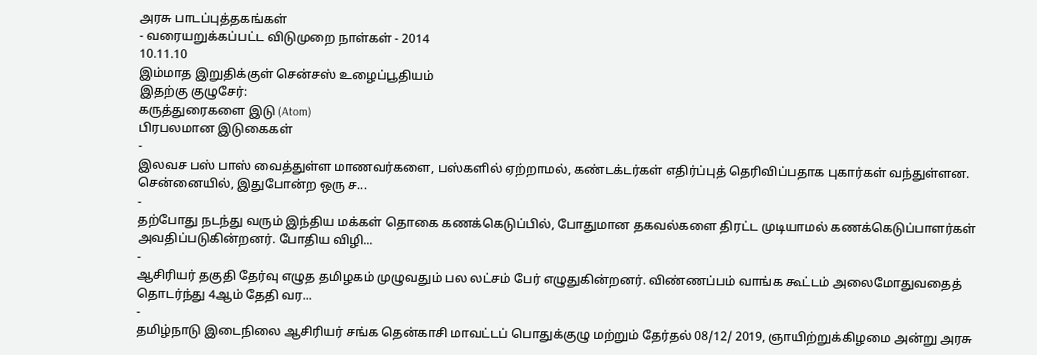அரசு பாடப்புத்தகங்கள்
- வரையறுக்கப்பட்ட விடுமுறை நாள்கள் - 2014
10.11.10
இம்மாத இறுதிக்குள் சென்சஸ் உழைப்பூதியம்
இதற்கு குழுசேர்:
கருத்துரைகளை இடு (Atom)
பிரபலமான இடுகைகள்
-
இலவச பஸ் பாஸ் வைத்துள்ள மாணவர்களை, பஸ்களில் ஏற்றாமல், கண்டக்டர்கள் எதிர்ப்புத் தெரிவிப்பதாக புகார்கள் வந்துள்ளன. சென்னையில், இதுபோன்ற ஒரு ச...
-
தற்போது நடந்து வரும் இந்திய மக்கள் தொகை கணக்கெடுப்பில், போதுமான தகவல்களை திரட்ட முடியாமல் கணக்கெடுப்பாளர்கள் அவதிப்படுகின்றனர். போதிய விழி...
-
ஆசிரியர் தகுதி தேர்வு எழுத தமிழகம் முழுவதும் பல லட்சம் பேர் எழுதுகின்றனர். விண்ணப்பம் வாங்க கூட்டம் அலைமோதுவதைத் தொடர்ந்து 4ஆம் தேதி வர...
-
தமிழ்நாடு இடைநிலை ஆசிரியர் சங்க தென்காசி மாவட்டப் பொதுக்குழு மற்றும் தேர்தல் 08/12/ 2019, ஞாயிற்றுக்கிழமை அன்று அரசு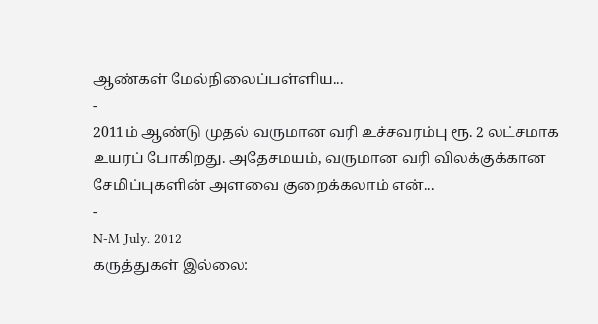ஆண்கள் மேல்நிலைப்பள்ளிய...
-
2011ம் ஆண்டு முதல் வருமான வரி உச்சவரம்பு ரூ. 2 லட்சமாக உயரப் போகிறது. அதேசமயம், வருமான வரி விலக்குக்கான சேமிப்புகளின் அளவை குறைக்கலாம் என்...
-
N-M July. 2012
கருத்துகள் இல்லை: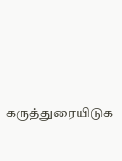கருத்துரையிடுக